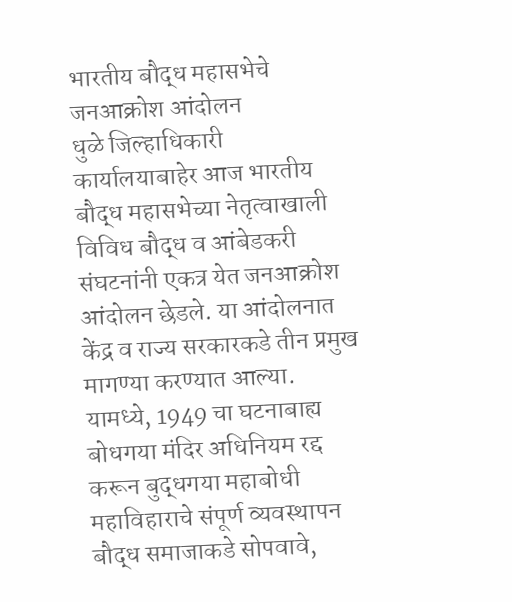भारतीय बौद्ध महासभेचे जनआक्रोश आंदोलन
धुळे जिल्हाधिकारी कार्यालयाबाहेर आज भारतीय बौद्ध महासभेच्या नेतृत्वाखाली विविध बौद्ध व आंबेडकरी संघटनांनी एकत्र येत जनआक्रोश आंदोलन छेडले. या आंदोलनात केंद्र व राज्य सरकारकडे तीन प्रमुख मागण्या करण्यात आल्या.
यामध्ये, 1949 चा घटनाबाह्य बोधगया मंदिर अधिनियम रद्द करून बुद्धगया महाबोधी महाविहाराचे संपूर्ण व्यवस्थापन बौद्ध समाजाकडे सोपवावे,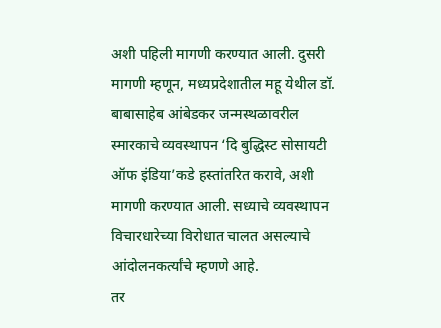अशी पहिली मागणी करण्यात आली. दुसरी मागणी म्हणून, मध्यप्रदेशातील महू येथील डॉ. बाबासाहेब आंबेडकर जन्मस्थळावरील स्मारकाचे व्यवस्थापन ‘दि बुद्धिस्ट सोसायटी ऑफ इंडिया’कडे हस्तांतरित करावे, अशी मागणी करण्यात आली. सध्याचे व्यवस्थापन विचारधारेच्या विरोधात चालत असल्याचे आंदोलनकर्त्यांचे म्हणणे आहे.
तर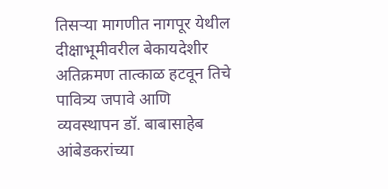तिसऱ्या मागणीत नागपूर येथील दीक्षाभूमीवरील बेकायदेशीर अतिक्रमण तात्काळ हटवून तिचे पावित्र्य जपावे आणि व्यवस्थापन डॉ. बाबासाहेब आंबेडकरांच्या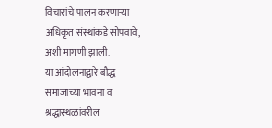विचारांचे पालन करणाऱ्या अधिकृत संस्थांकडे सोपवावे, अशी मागणी झाली.
या आंदोलनाद्वारे बौद्ध समाजाच्या भावना व श्रद्धास्थळांवरील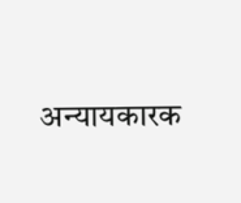अन्यायकारक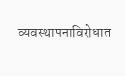व्यवस्थापनाविरोधात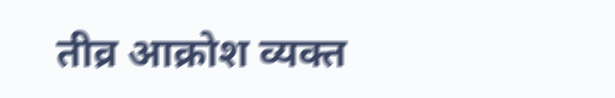तीव्र आक्रोश व्यक्त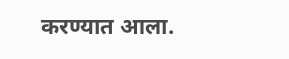करण्यात आला.